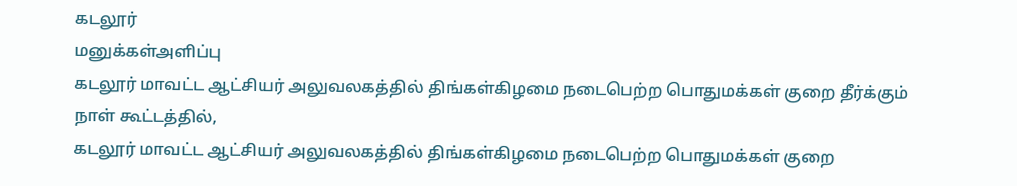கடலூர்
மனுக்கள்அளிப்பு
கடலூர் மாவட்ட ஆட்சியர் அலுவலகத்தில் திங்கள்கிழமை நடைபெற்ற பொதுமக்கள் குறை தீர்க்கும் நாள் கூட்டத்தில்,
கடலூர் மாவட்ட ஆட்சியர் அலுவலகத்தில் திங்கள்கிழமை நடைபெற்ற பொதுமக்கள் குறை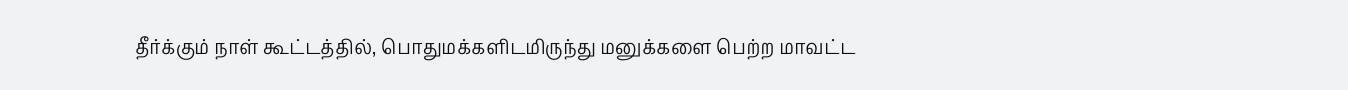தீர்க்கும் நாள் கூட்டத்தில், பொதுமக்களிடமிருந்து மனுக்களை பெற்ற மாவட்ட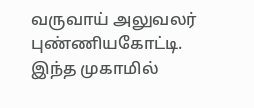வருவாய் அலுவலர் புண்ணியகோட்டி. இந்த முகாமில்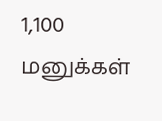1,100 மனுக்கள்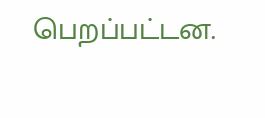பெறப்பட்டன.